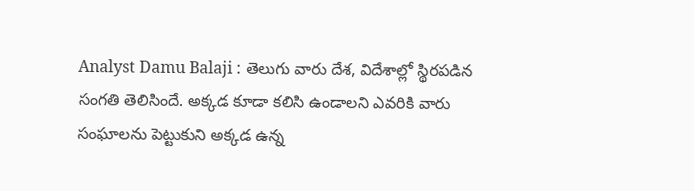Analyst Damu Balaji : తెలుగు వారు దేశ, విదేశాల్లో స్థిరపడిన సంగతి తెలిసిందే. అక్కడ కూడా కలిసి ఉండాలని ఎవరికి వారు సంఘాలను పెట్టుకుని అక్కడ ఉన్న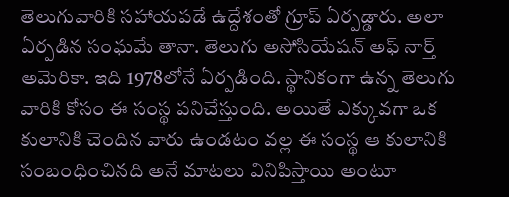తెలుగువారికి సహాయపడే ఉద్దేశంతో గ్రూప్ ఏర్పడ్డారు. అలా ఏర్పడిన సంఘమే తానా. తెలుగు అసోసియేషన్ అఫ్ నార్త్ అమెరికా. ఇది 1978లోనే ఏర్పడింది. స్థానికంగా ఉన్న తెలుగు వారికి కోసం ఈ సంస్థ పనిచేస్తుంది. అయితే ఎక్కువగా ఒక కులానికి చెందిన వారు ఉండటం వల్ల ఈ సంస్థ ఆ కులానికి సంబంధించినది అనే మాటలు వినిపిస్తాయి అంటూ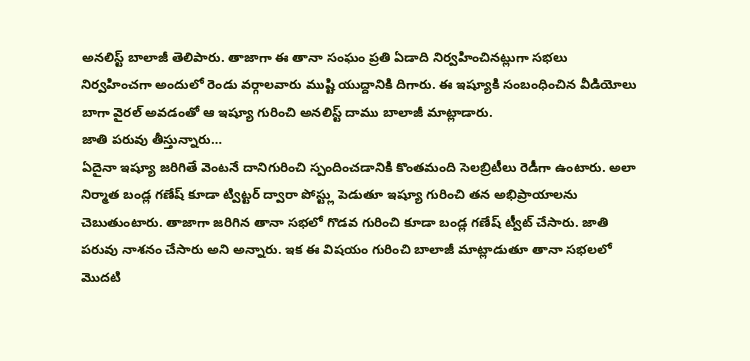అనలిస్ట్ బాలాజీ తెలిపారు. తాజాగా ఈ తానా సంఘం ప్రతి ఏడాది నిర్వహించినట్లుగా సభలు నిర్వహించగా అందులో రెండు వర్గాలవారు ముష్టి యుద్దానికి దిగారు. ఈ ఇష్యూకి సంబంధించిన వీడియోలు బాగా వైరల్ అవడంతో ఆ ఇష్యూ గురించి అనలిస్ట్ దాము బాలాజీ మాట్లాడారు.
జాతి పరువు తీస్తున్నారు…
ఏదైనా ఇష్యూ జరిగితే వెంటనే దానిగురించి స్పందించడానికి కొంతమంది సెలబ్రిటీలు రెడీగా ఉంటారు. అలా నిర్మాత బండ్ల గణేష్ కూడా ట్విట్టర్ ద్వారా పోస్ట్లు పెడుతూ ఇష్యూ గురించి తన అభిప్రాయాలను చెబుతుంటారు. తాజాగా జరిగిన తానా సభలో గొడవ గురించి కూడా బండ్ల గణేష్ ట్వీట్ చేసారు. జాతి పరువు నాశనం చేసారు అని అన్నారు. ఇక ఈ విషయం గురించి బాలాజీ మాట్లాడుతూ తానా సభలలో మొదటి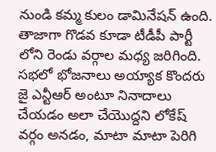నుండి కమ్మ కులం డామినేషన్ ఉంది.
తాజాగా గొడవ కూడా టీడీపీ పార్టీ లోని రెండు వర్గాల మధ్య జరిగింది. సభలో భోజనాలు అయ్యాక కొందరు జై ఎన్టీఆర్ అంటూ నినాదాలు చేయడం అలా చేయొద్దని లోకేష్ వర్గం అనడం, మాటా మాటా పెరిగి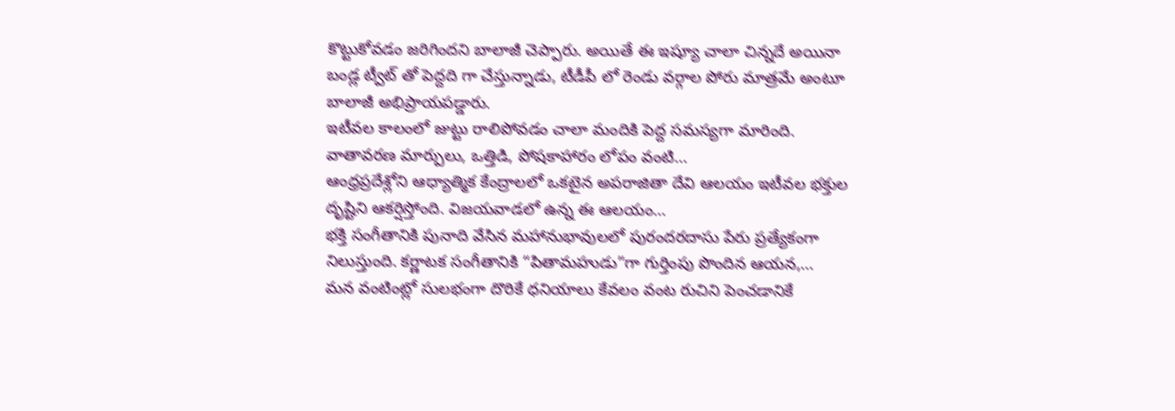కొట్టుకోవడం జరిగిందని బాలాజీ చెప్పారు. అయితే ఈ ఇష్యూ చాలా చిన్నదే అయినా బండ్ల ట్వీట్ తో పెద్దది గా చేస్తున్నాడు, టీడీపీ లో రెండు వర్గాల పోరు మాత్రమే అంటూ బాలాజీ అభిప్రాయపడ్డారు.
ఇటీవల కాలంలో జుట్టు రాలిపోవడం చాలా మందికి పెద్ద సమస్యగా మారింది. వాతావరణ మార్పులు, ఒత్తిడి, పోషకాహారం లోపం వంటి…
ఆంధ్రప్రదేశ్లోని ఆధ్యాత్మిక కేంద్రాలలో ఒకటైన అపరాజితా దేవి ఆలయం ఇటీవల భక్తుల దృష్టిని ఆకర్షిస్తోంది. విజయవాడలో ఉన్న ఈ ఆలయం…
భక్తి సంగీతానికి పునాది వేసిన మహానుభావులలో పురందరదాసు పేరు ప్రత్యేకంగా నిలుస్తుంది. కర్ణాటక సంగీతానికి “పితామహుడు”గా గుర్తింపు పొందిన ఆయన,…
మన వంటింట్లో సులభంగా దొరికే ధనియాలు కేవలం వంట రుచిని పెంచడానికే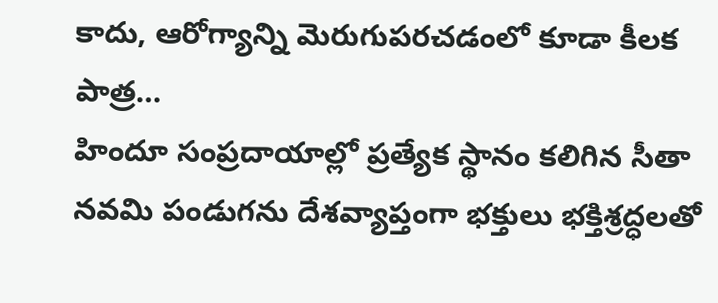కాదు, ఆరోగ్యాన్ని మెరుగుపరచడంలో కూడా కీలక పాత్ర…
హిందూ సంప్రదాయాల్లో ప్రత్యేక స్థానం కలిగిన సీతా నవమి పండుగను దేశవ్యాప్తంగా భక్తులు భక్తిశ్రద్ధలతో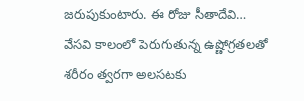జరుపుకుంటారు. ఈ రోజు సీతాదేవి…
వేసవి కాలంలో పెరుగుతున్న ఉష్ణోగ్రతలతో శరీరం త్వరగా అలసటకు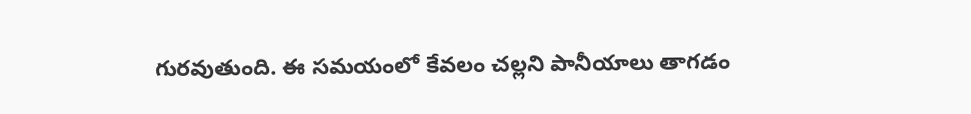గురవుతుంది. ఈ సమయంలో కేవలం చల్లని పానీయాలు తాగడం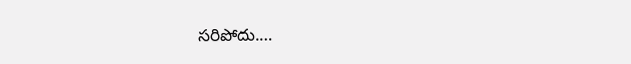సరిపోదు.…